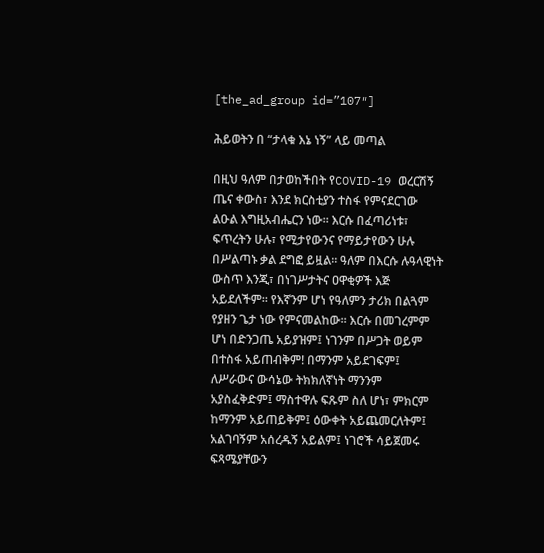[the_ad_group id=”107″]

ሕይወትን በ “ታላቁ እኔ ነኝ” ላይ መጣል

በዚህ ዓለም በታወከችበት የCOVID-19 ወረርሽኝ ጤና ቀውስ፣ እንደ ክርስቲያን ተስፋ የምናደርገው ልዑል እግዚአብሔርን ነው። እርሱ በፈጣሪነቱ፣ ፍጥረትን ሁሉ፣ የሚታየውንና የማይታየውን ሁሉ በሥልጣኑ ቃል ደግፎ ይዟል። ዓለም በእርሱ ሉዓላዊነት ውስጥ እንጂ፣ በነገሥታትና ዐዋቂዎች እጅ አይደለችም። የእኛንም ሆነ የዓለምን ታሪክ በልጓም የያዘን ጌታ ነው የምናመልከው። እርሱ በመገረምም ሆነ በድንጋጤ አይያዝም፤ ነገንም በሥጋት ወይም በተስፋ አይጠብቅም! በማንም አይደገፍም፤ ለሥራውና ውሳኔው ትክክለኛነት ማንንም አያስፈቅድም፤ ማስተዋሉ ፍጹም ስለ ሆነ፣ ምክርም ከማንም አይጠይቅም፤ ዕውቀት አይጨመርለትም፤ አልገባኝም አሰረዱኝ አይልም፤ ነገሮች ሳይጀመሩ ፍጻሜያቸውን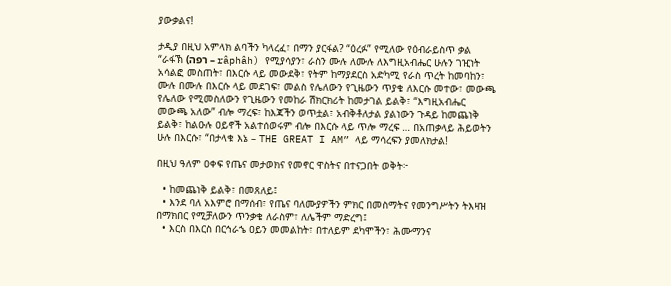ያውቃልና!

ታዲያ በዚህ አምላክ ልባችን ካላረፈ፣ በማን ያርፋል? “ዕረፉ” የሚለው የዕብራይስጥ ቃል “ራፋኽ (רפה – râphâh) የሚያሳያን፣ ራስን ሙሉ ለሙሉ ለእግዚአብሔር ሁሉን ገዢነት አሳልፎ መስጠት፣ በእርሱ ላይ መውደቅ፣ የትም ከማያደርስ አድካሚ የራስ ጥረት ከመባከን፣ ሙሉ በሙሉ በእርሱ ላይ መደገፍ፣ መልስ የሌለውን የጊዜውን ጥያቄ ለእርሱ መተው፣ መውጫ የሌለው የሚመስለውን የጊዜውን የመከራ ሽክርክሪት ከመታገል ይልቅ፣ “እግዚአብሔር መውጫ አለው” ብሎ ማረፍ፣ ከእጃችን ወጥቷል፣ አብቅቶለታል ያልነውን ጉዳይ ከመጨነቅ ይልቅ፣ ከልዑሉ ዐይኖች አልተሰወሩም ብሎ በእርሱ ላይ ጥሎ ማረፍ … በአጠቃላይ ሕይወትን ሁሉ በእርሱ፣ “በታላቁ እኔ – THE GREAT I AM” ላይ ማሳረፍን ያመለክታል!

በዚህ ዓለም ዐቀፍ የጤና መታወክና የመኖር ዋስትና በተናጋበት ወቅት፦

  • ከመጨነቅ ይልቅ፣ በመጸለይ፤
  • እንደ ባለ አእምሮ በማሰብ፣ የጤና ባለሙያዎችን ምክር በመስማትና የመንግሥትን ትእዛዝ በማክበር የሚቻለውን ጥንቃቄ ለራስም፣ ለሌችም ማድረግ፤
  • እርስ በእርስ በርኅራኄ ዐይን መመልከት፣ በተለይም ደካሞችን፣ ሕሙማንና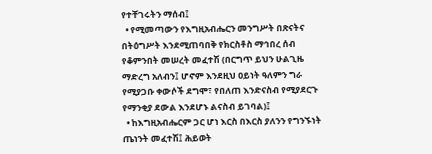የተቸገሩትን ማሰብ፤
  • የሚመጣውን የእግዚአብሔርን መንግሥት በጽናትና በትዕግሥት እንደሚጠባበቅ የክርስቶስ ማኅበረ ሰብ የቆምንበት መሠረት መፈተሽ (በርግጥ ይህን ሁልጊዜ ማድረግ አለብን፤ ሆኖም እንደዚህ ዐይነት ዓለምን ግራ የሚያጋቡ ቀውሶች ደግሞ፣ የበለጠ እንድናስብ የሚያደርጉ የማንቂያ ደውል እንደሆኑ ልናስብ ይገባል)፤
  • ከእግዚአብሔርም ጋር ሆነ እርስ በእርስ ያለንን የግንኙነት ጤነንት መፈተሽ፤ ሕይወት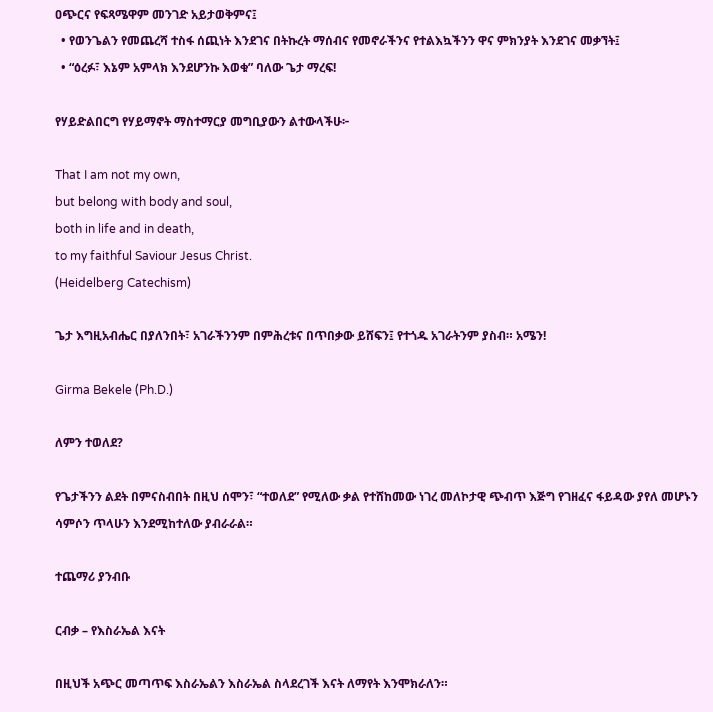ዐጭርና የፍጻሜዋም መንገድ አይታወቅምና፤
  • የወንጌልን የመጨረሻ ተስፋ ሰጪነት እንደገና በትኩረት ማሰብና የመኖራችንና የተልእኳችንን ዋና ምክንያት እንደገና መቃኘት፤
  • “ዕረፉ፣ እኔም አምላክ እንደሆንኩ እወቁ” ባለው ጌታ ማረፍ!

የሃይድልበርግ የሃይማኖት ማስተማርያ መግቢያውን ልተውላችሁ፦

That I am not my own,
but belong with body and soul,
both in life and in death,
to my faithful Saviour Jesus Christ.
(Heidelberg Catechism)

ጌታ እግዚአብሔር በያለንበት፣ አገራችንንም በምሕረቱና በጥበቃው ይሸፍን፤ የተጎዱ አገራትንም ያስብ። አሜን!

Girma Bekele (Ph.D.)

ለምን ተወለደ?

የጌታችንን ልደት በምናስብበት በዚህ ሰሞን፣ “ተወለደ” የሚለው ቃል የተሸከመው ነገረ መለኮታዊ ጭብጥ እጅግ የገዘፈና ፋይዳው ያየለ መሆኑን ሳምሶን ጥላሁን እንደሚከተለው ያብራራል።

ተጨማሪ ያንብቡ

ርብቃ – የእስራኤል እናት

በዚህች አጭር መጣጥፍ እስራኤልን እስራኤል ስላደረገች እናት ለማየት እንሞክራለን።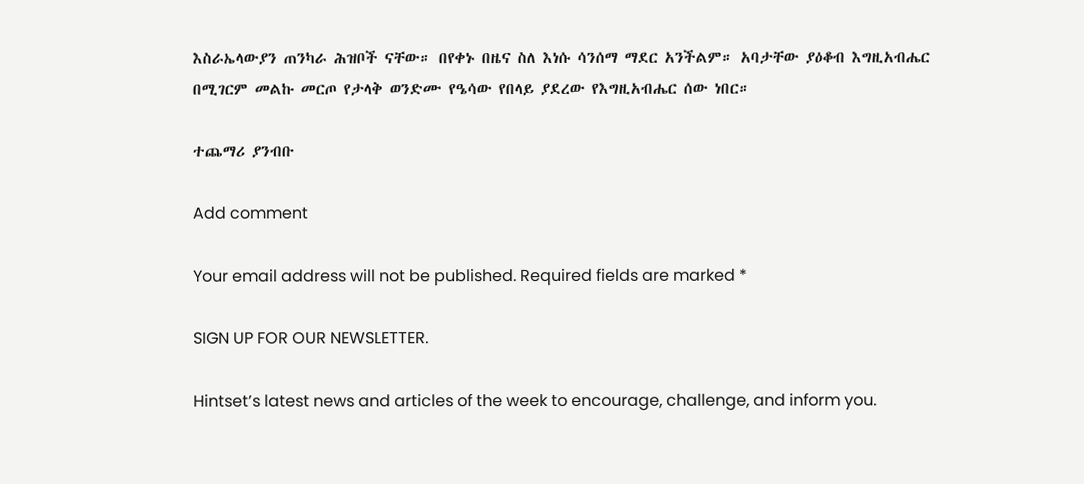እስራኤላውያን ጠንካራ ሕዝቦች ናቸው። በየቀኑ በዜና ስለ እነሱ ሳንሰማ ማደር አንችልም። አባታቸው ያዕቆብ እግዚአብሔር በሚገርም መልኩ መርጦ የታላቅ ወንድሙ የዔሳው የበላይ ያደረው የእግዚአብሔር ሰው ነበር።

ተጨማሪ ያንብቡ

Add comment

Your email address will not be published. Required fields are marked *

SIGN UP FOR OUR NEWSLETTER.

Hintset’s latest news and articles of the week to encourage, challenge, and inform you.